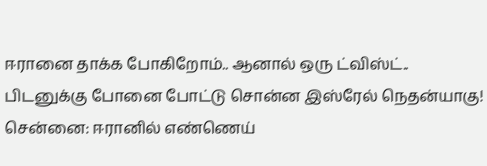ஈரானை தாக்க போகிறோம்.. ஆனால் ஒரு ட்விஸ்ட்.. பிடனுக்கு போனை போட்டு சொன்ன இஸ்ரேல் நெதன்யாகு!
சென்னை: ஈரானில் எண்ணெய்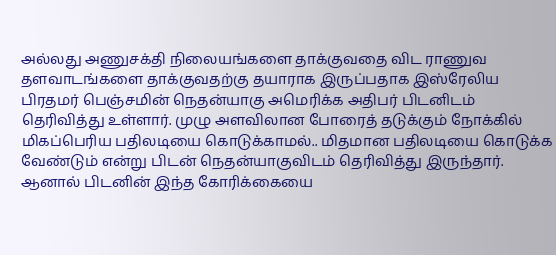அல்லது அணுசக்தி நிலையங்களை தாக்குவதை விட ராணுவ தளவாடங்களை தாக்குவதற்கு தயாராக இருப்பதாக இஸ்ரேலிய பிரதமர் பெஞ்சமின் நெதன்யாகு அமெரிக்க அதிபர் பிடனிடம் தெரிவித்து உள்ளார். முழு அளவிலான போரைத் தடுக்கும் நோக்கில் மிகப்பெரிய பதிலடியை கொடுக்காமல்.. மிதமான பதிலடியை கொடுக்க வேண்டும் என்று பிடன் நெதன்யாகுவிடம் தெரிவித்து இருந்தார்.
ஆனால் பிடனின் இந்த கோரிக்கையை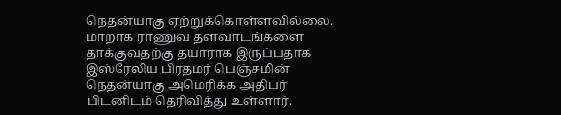நெதன்யாகு ஏற்றுக்கொள்ளவில்லை. மாறாக ராணுவ தளவாடங்களை தாக்குவதற்கு தயாராக இருப்பதாக இஸ்ரேலிய பிரதமர் பெஞ்சமின் நெதன்யாகு அமெரிக்க அதிபர் பிடனிடம் தெரிவித்து உள்ளார்.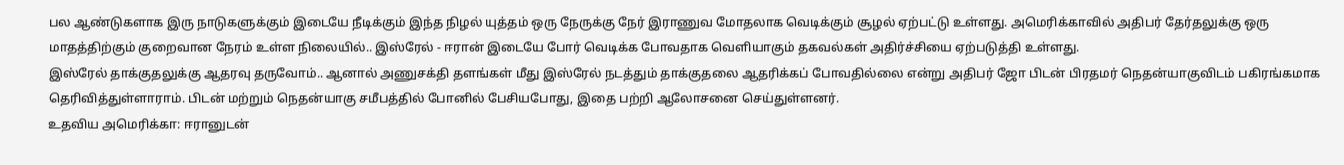பல ஆண்டுகளாக இரு நாடுகளுக்கும் இடையே நீடிக்கும் இந்த நிழல் யுத்தம் ஒரு நேருக்கு நேர் இராணுவ மோதலாக வெடிக்கும் சூழல் ஏற்பட்டு உள்ளது. அமெரிக்காவில் அதிபர் தேர்தலுக்கு ஒரு மாதத்திற்கும் குறைவான நேரம் உள்ள நிலையில்.. இஸ்ரேல் - ஈரான் இடையே போர் வெடிக்க போவதாக வெளியாகும் தகவல்கள் அதிர்ச்சியை ஏற்படுத்தி உள்ளது.
இஸ்ரேல் தாக்குதலுக்கு ஆதரவு தருவோம்.. ஆனால் அணுசக்தி தளங்கள் மீது இஸ்ரேல் நடத்தும் தாக்குதலை ஆதரிக்கப் போவதில்லை என்று அதிபர் ஜோ பிடன் பிரதமர் நெதன்யாகுவிடம் பகிரங்கமாக தெரிவித்துள்ளாராம். பிடன் மற்றும் நெதன்யாகு சமீபத்தில் போனில் பேசியபோது, இதை பற்றி ஆலோசனை செய்துள்ளனர்.
உதவிய அமெரிக்கா: ஈரானுடன்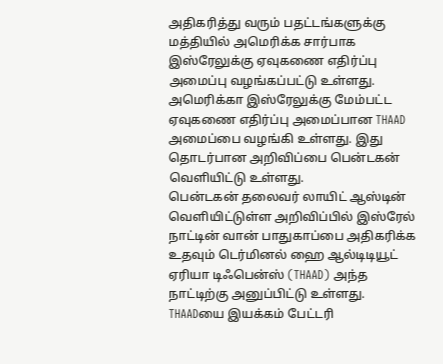அதிகரித்து வரும் பதட்டங்களுக்கு மத்தியில் அமெரிக்க சார்பாக இஸ்ரேலுக்கு ஏவுகணை எதிர்ப்பு அமைப்பு வழங்கப்பட்டு உள்ளது. அமெரிக்கா இஸ்ரேலுக்கு மேம்பட்ட ஏவுகணை எதிர்ப்பு அமைப்பான THAAD அமைப்பை வழங்கி உள்ளது. இது தொடர்பான அறிவிப்பை பென்டகன் வெளியிட்டு உள்ளது.
பென்டகன் தலைவர் லாயிட் ஆஸ்டின் வெளியிட்டுள்ள அறிவிப்பில் இஸ்ரேல் நாட்டின் வான் பாதுகாப்பை அதிகரிக்க உதவும் டெர்மினல் ஹை ஆல்டிடியூட் ஏரியா டிஃபென்ஸ் (THAAD) அந்த நாட்டிற்கு அனுப்பிட்டு உள்ளது. THAADயை இயக்கம் பேட்டரி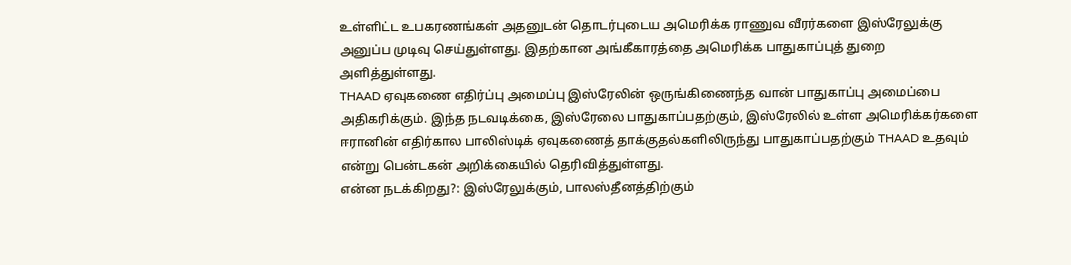உள்ளிட்ட உபகரணங்கள் அதனுடன் தொடர்புடைய அமெரிக்க ராணுவ வீரர்களை இஸ்ரேலுக்கு அனுப்ப முடிவு செய்துள்ளது. இதற்கான அங்கீகாரத்தை அமெரிக்க பாதுகாப்புத் துறை அளித்துள்ளது.
THAAD ஏவுகணை எதிர்ப்பு அமைப்பு இஸ்ரேலின் ஒருங்கிணைந்த வான் பாதுகாப்பு அமைப்பை அதிகரிக்கும். இந்த நடவடிக்கை, இஸ்ரேலை பாதுகாப்பதற்கும், இஸ்ரேலில் உள்ள அமெரிக்கர்களை ஈரானின் எதிர்கால பாலிஸ்டிக் ஏவுகணைத் தாக்குதல்களிலிருந்து பாதுகாப்பதற்கும் THAAD உதவும் என்று பென்டகன் அறிக்கையில் தெரிவித்துள்ளது.
என்ன நடக்கிறது?: இஸ்ரேலுக்கும், பாலஸ்தீனத்திற்கும்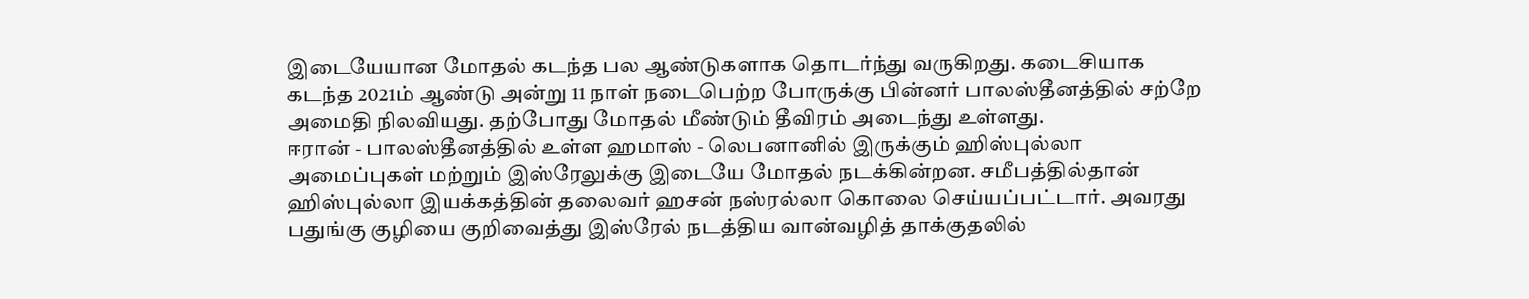இடையேயான மோதல் கடந்த பல ஆண்டுகளாக தொடர்ந்து வருகிறது. கடைசியாக கடந்த 2021ம் ஆண்டு அன்று 11 நாள் நடைபெற்ற போருக்கு பின்னர் பாலஸ்தீனத்தில் சற்றே அமைதி நிலவியது. தற்போது மோதல் மீண்டும் தீவிரம் அடைந்து உள்ளது.
ஈரான் - பாலஸ்தீனத்தில் உள்ள ஹமாஸ் - லெபனானில் இருக்கும் ஹிஸ்புல்லா அமைப்புகள் மற்றும் இஸ்ரேலுக்கு இடையே மோதல் நடக்கின்றன. சமீபத்தில்தான் ஹிஸ்புல்லா இயக்கத்தின் தலைவர் ஹசன் நஸ்ரல்லா கொலை செய்யப்பட்டார். அவரது பதுங்கு குழியை குறிவைத்து இஸ்ரேல் நடத்திய வான்வழித் தாக்குதலில்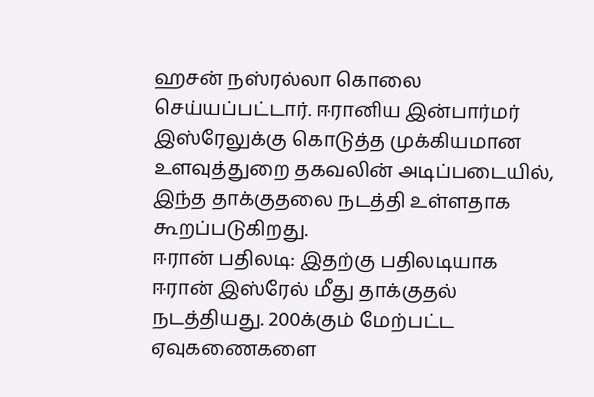ஹசன் நஸ்ரல்லா கொலை செய்யப்பட்டார். ஈரானிய இன்பார்மர் இஸ்ரேலுக்கு கொடுத்த முக்கியமான உளவுத்துறை தகவலின் அடிப்படையில், இந்த தாக்குதலை நடத்தி உள்ளதாக கூறப்படுகிறது.
ஈரான் பதிலடி: இதற்கு பதிலடியாக ஈரான் இஸ்ரேல் மீது தாக்குதல் நடத்தியது. 200க்கும் மேற்பட்ட ஏவுகணைகளை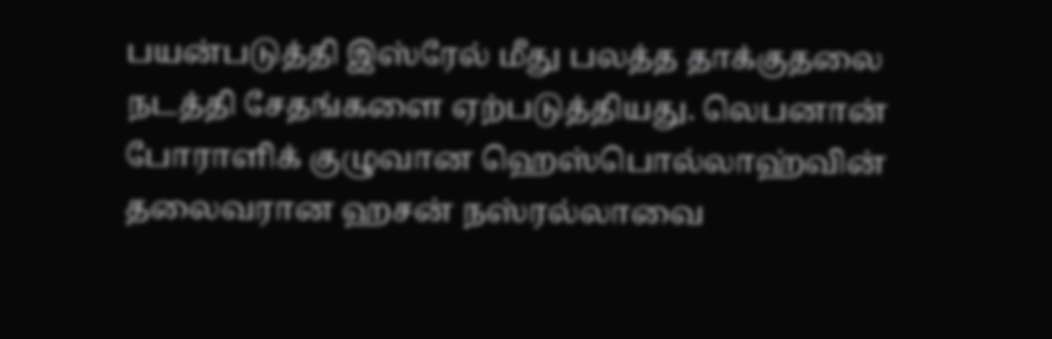பயன்படுத்தி இஸ்ரேல் மீது பலத்த தாக்குதலை நடத்தி சேதங்களை ஏற்படுத்தியது. லெபனான் போராளிக் குழுவான ஹெஸ்பொல்லாஹ்வின் தலைவரான ஹசன் நஸ்ரல்லாவை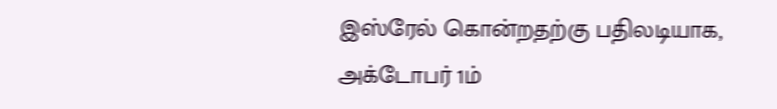இஸ்ரேல் கொன்றதற்கு பதிலடியாக, அக்டோபர் 1ம்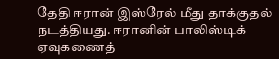தேதி ஈரான் இஸ்ரேல் மீது தாக்குதல் நடத்தியது. ஈரானின் பாலிஸ்டிக் ஏவுகணைத்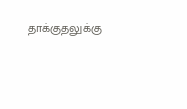தாக்குதலுக்கு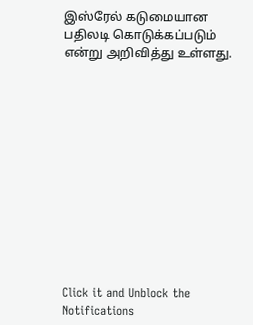இஸ்ரேல் கடுமையான பதிலடி கொடுக்கப்படும் என்று அறிவித்து உள்ளது.












Click it and Unblock the Notifications